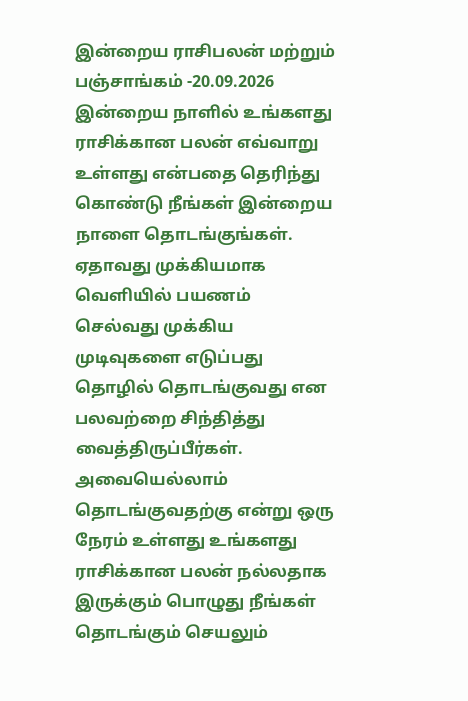இன்றைய ராசிபலன் மற்றும் பஞ்சாங்கம் -20.09.2026
இன்றைய நாளில் உங்களது ராசிக்கான பலன் எவ்வாறு உள்ளது என்பதை தெரிந்து கொண்டு நீங்கள் இன்றைய நாளை தொடங்குங்கள். ஏதாவது முக்கியமாக வெளியில் பயணம் செல்வது முக்கிய முடிவுகளை எடுப்பது தொழில் தொடங்குவது என பலவற்றை சிந்தித்து வைத்திருப்பீர்கள். அவையெல்லாம் தொடங்குவதற்கு என்று ஒரு நேரம் உள்ளது உங்களது ராசிக்கான பலன் நல்லதாக இருக்கும் பொழுது நீங்கள் தொடங்கும் செயலும்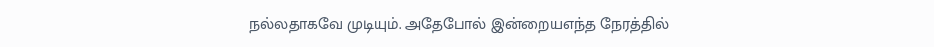நல்லதாகவே முடியும். அதேபோல் இன்றையஎந்த நேரத்தில்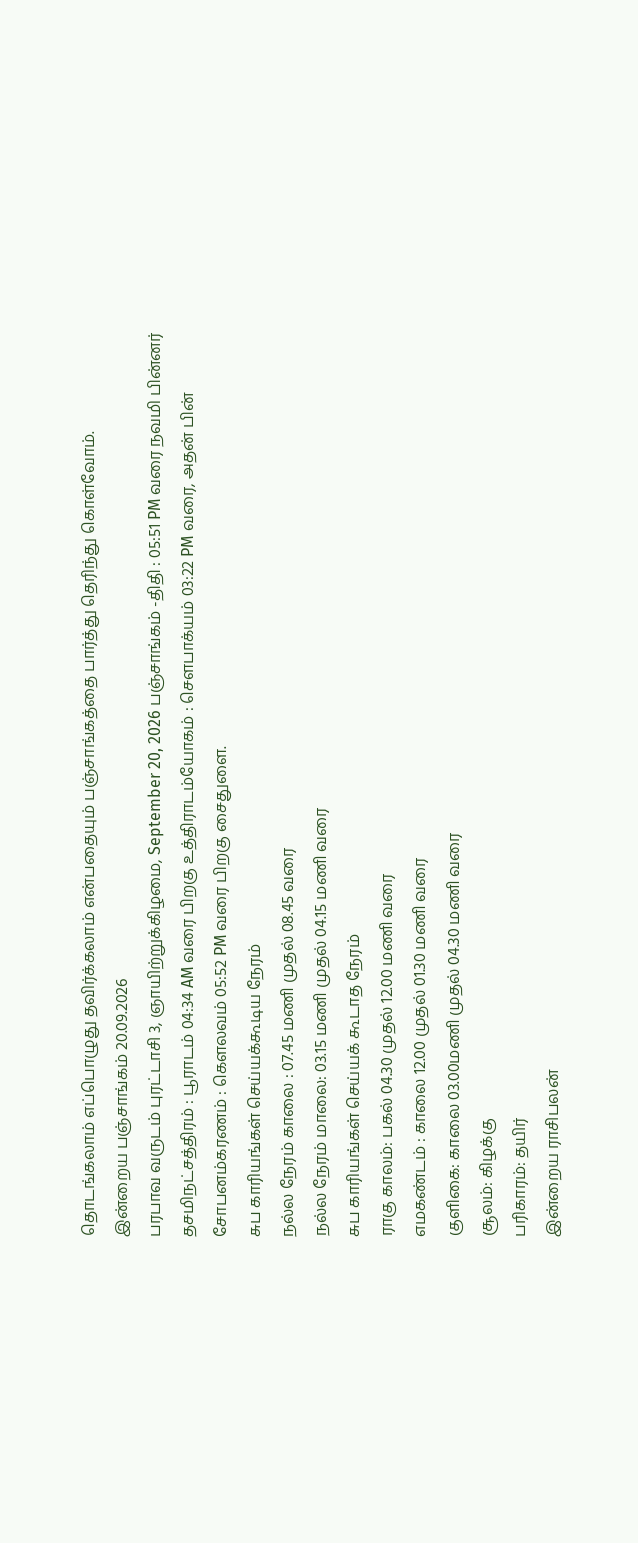தொடங்கலாம் எப்பொழுது தவிர்க்கலாம் என்பதையும் பஞ்சாங்கத்தை பார்த்து தெரிந்து கொள்வோம்.
இன்றைய பஞ்சாங்கம் 20.09.2026
பரபாவ வருடம் புரட்டாசி 3, ஞாயிற்றுக்கிழமை, September 20, 2026 பஞ்சாங்கம் -திதி : 05:51 PM வரை நவமி பின்னர் தசமிநட்சத்திரம் : பூராடம் 04:34 AM வரை பிறகு உத்திராடம்யோகம் : சௌபாக்யம் 03:22 PM வரை, அதன் பின் சோபனம்கரணம் : கௌலவம் 05:52 PM வரை பிறகு சைதுளை.
சுப காரியங்கள் செய்யக்கூடிய நேரம்
நல்ல நேரம் காலை : 07.45 மணி முதல் 08.45 வரை
நல்ல நேரம் மாலை: 03.15 மணி முதல் 04.15 மணி வரை
சுப காரியங்கள் செய்யக் கூடாத நேரம்
ராகு காலம்: பகல் 04.30 முதல் 12.00 மணி வரை
எமகண்டம் : காலை 12.00 முதல் 01.30 மணி வரை
குளிகை: காலை 03.00மணி முதல் 04.30 மணி வரை
சூலம்: கிழக்கு
பரிகாரம்: தயிர்
இன்றைய ராசிபலன்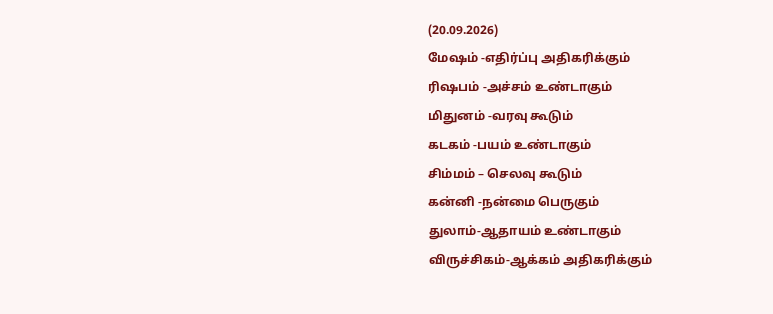(20.09.2026)
மேஷம் -எதிர்ப்பு அதிகரிக்கும்
ரிஷபம் -அச்சம் உண்டாகும்
மிதுனம் -வரவு கூடும்
கடகம் -பயம் உண்டாகும்
சிம்மம் – செலவு கூடும்
கன்னி -நன்மை பெருகும்
துலாம்-ஆதாயம் உண்டாகும்
விருச்சிகம்-ஆக்கம் அதிகரிக்கும்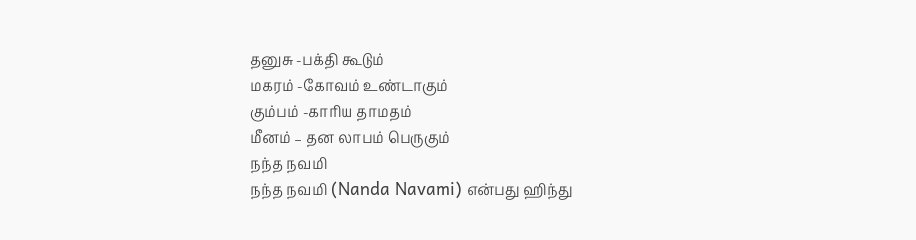தனுசு -பக்தி கூடும்
மகரம் -கோவம் உண்டாகும்
கும்பம் -காரிய தாமதம்
மீனம் – தன லாபம் பெருகும்
நந்த நவமி
நந்த நவமி (Nanda Navami) என்பது ஹிந்து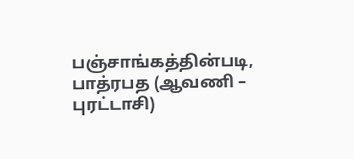பஞ்சாங்கத்தின்படி, பாத்ரபத (ஆவணி – புரட்டாசி)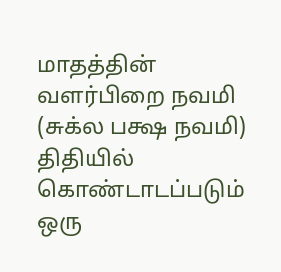மாதத்தின் வளர்பிறை நவமி (சுக்ல பக்ஷ நவமி) திதியில் கொண்டாடப்படும் ஒரு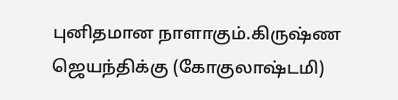புனிதமான நாளாகும்.கிருஷ்ண ஜெயந்திக்கு (கோகுலாஷ்டமி)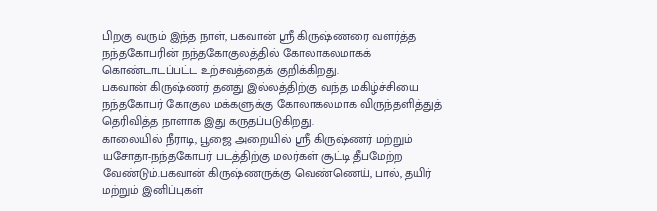பிறகு வரும் இந்த நாள், பகவான் ஸ்ரீ கிருஷ்ணரை வளர்த்த நந்தகோபரின் நந்தகோகுலத்தில் கோலாகலமாகக் கொண்டாடப்பட்ட உற்சவத்தைக் குறிக்கிறது.
பகவான் கிருஷ்ணர் தனது இல்லத்திற்கு வந்த மகிழ்ச்சியை நந்தகோபர் கோகுல மக்களுக்கு கோலாகலமாக விருந்தளித்துத் தெரிவித்த நாளாக இது கருதப்படுகிறது.
காலையில் நீராடி, பூஜை அறையில் ஸ்ரீ கிருஷ்ணர் மற்றும் யசோதா-நந்தகோபர் படத்திற்கு மலர்கள் சூட்டி தீபமேற்ற வேண்டும்.பகவான் கிருஷ்ணருக்கு வெண்ணெய், பால், தயிர் மற்றும் இனிப்புகள்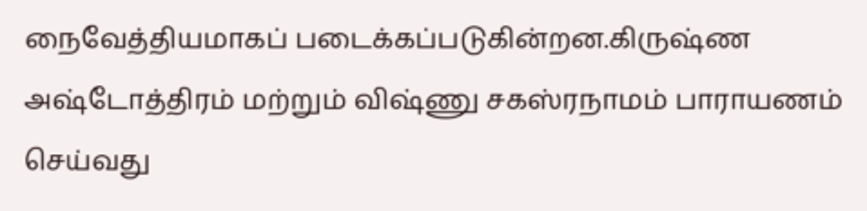நைவேத்தியமாகப் படைக்கப்படுகின்றன.கிருஷ்ண அஷ்டோத்திரம் மற்றும் விஷ்ணு சகஸ்ரநாமம் பாராயணம் செய்வது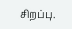சிறப்பு.